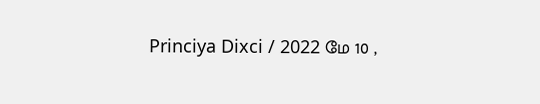Princiya Dixci / 2022 மே 10 ,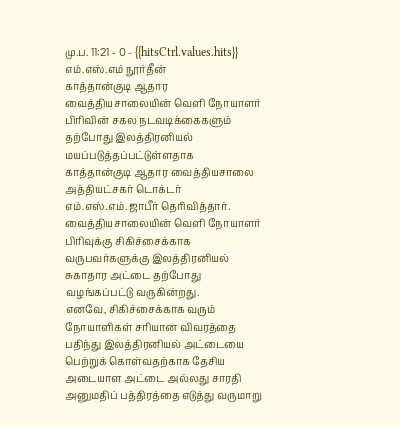மு.ப. 11:21 - 0 - {{hitsCtrl.values.hits}}
எம்.எஸ்.எம் நூர்தீன்
காத்தான்குடி ஆதார வைத்தியசாலையின் வெளி நோயாளர் பிரிவின் சகல நடவடிக்கைகளும் தற்போது இலத்திரனியல் மயப்படுத்தப்பட்டுள்ளதாக காத்தான்குடி ஆதார வைத்தியசாலை அத்தியட்சகர் டொக்டர் எம்.எஸ்.எம்.ஜாபீர் தெரிவித்தார்.
வைத்தியசாலையின் வெளி நோயாளர் பிரிவுக்கு சிகிச்சைக்காக வருபவர்களுக்கு இலத்திரனியல் சுகாதார அட்டை தற்போது வழங்கப்பட்டு வருகின்றது.
எனவே, சிகிச்சைக்காக வரும் நோயாளிகள் சரியான விவரத்தை பதிந்து இலத்திரனியல் அட்டையை பெற்றுக் கொள்வதற்காக தேசிய அடையாள அட்டை அல்லது சாரதி அனுமதிப் பத்திரத்தை எடுத்து வருமாறு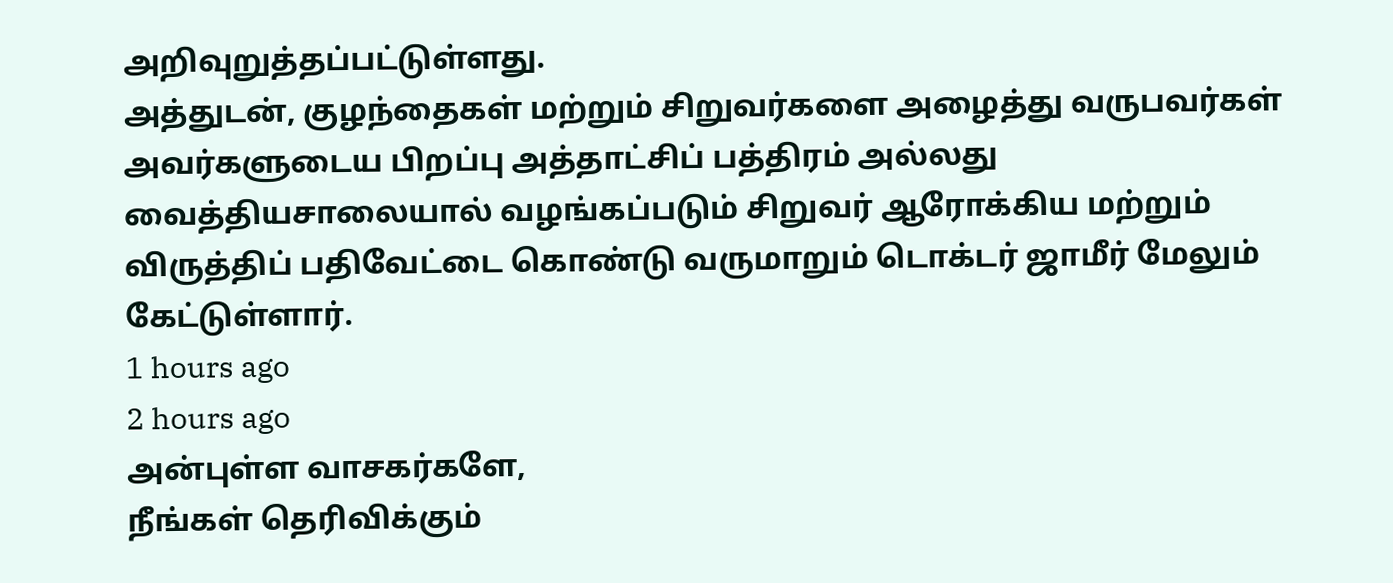அறிவுறுத்தப்பட்டுள்ளது.
அத்துடன், குழந்தைகள் மற்றும் சிறுவர்களை அழைத்து வருபவர்கள் அவர்களுடைய பிறப்பு அத்தாட்சிப் பத்திரம் அல்லது வைத்தியசாலையால் வழங்கப்படும் சிறுவர் ஆரோக்கிய மற்றும் விருத்திப் பதிவேட்டை கொண்டு வருமாறும் டொக்டர் ஜாமீர் மேலும் கேட்டுள்ளார்.
1 hours ago
2 hours ago
அன்புள்ள வாசகர்களே,
நீங்கள் தெரிவிக்கும்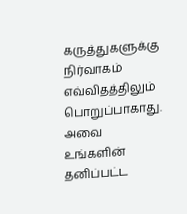கருத்துகளுக்கு நிர்வாகம் எவ்விதத்திலும் பொறுப்பாகாது. அவை உங்களின் தனிப்பட்ட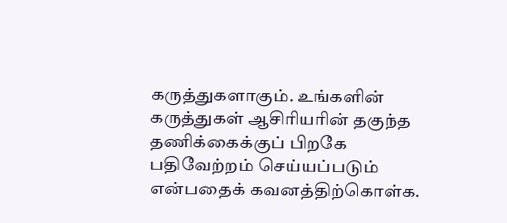கருத்துகளாகும். உங்களின் கருத்துகள் ஆசிரியரின் தகுந்த தணிக்கைக்குப் பிறகே பதிவேற்றம் செய்யப்படும் என்பதைக் கவனத்திற்கொள்க.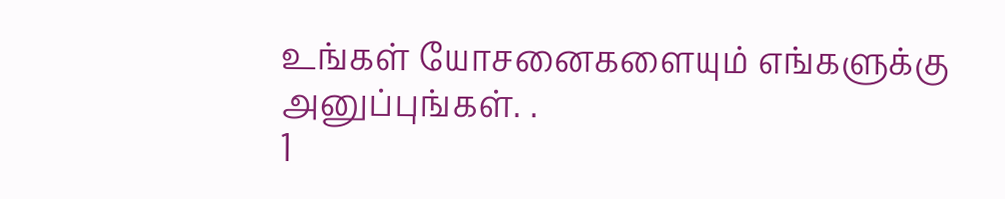உங்கள் யோசனைகளையும் எங்களுக்கு அனுப்புங்கள். .
1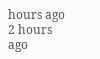hours ago
2 hours ago